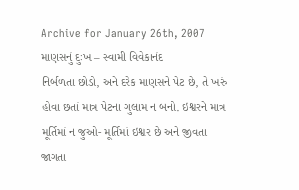Archive for January 26th, 2007
માણસનું દુઃખ – સ્વામી વિવેકાનંદ
નિર્બળતા છોડો, અને દરેક માણસને પેટ છે, તે ખરું હોવા છતાં માત્ર પેટના ગુલામ ન બનો. ઇશ્વરને માત્ર મૂર્તિમાં ન જુઓ- મૂર્તિમાં ઇશ્વર છે અને જીવતા જાગતા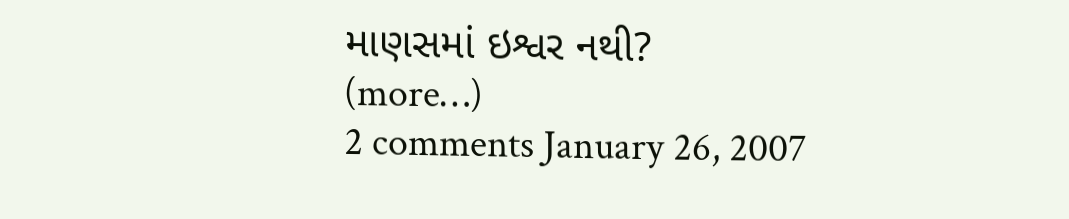માણસમાં ઇશ્વર નથી?
(more…)
2 comments January 26, 2007